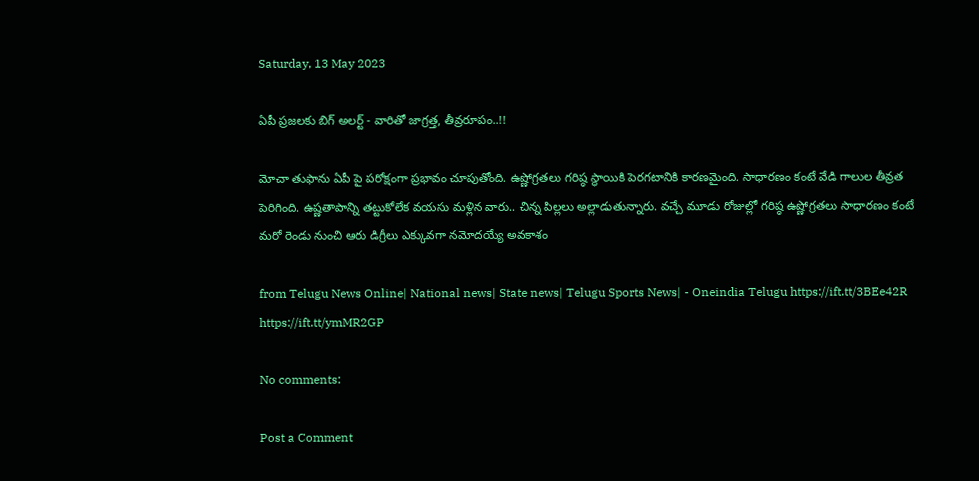Saturday, 13 May 2023

ఏపీ ప్రజలకు బిగ్ అలర్ట్ - వారితో జాగ్రత్త, తీవ్రరూపం..!!

మోచా తుఫాను ఏపీ పై పరోక్షంగా ప్రభావం చూపుతోంది. ఉష్ణోగ్రతలు గరిష్ఠ స్థాయికి పెరగటానికి కారణమైంది. సాధారణం కంటే వేడి గాలుల తీవ్రత పెరిగింది. ఉష్ణతాపాన్ని తట్టుకోలేక వయసు మళ్లిన వారు.. చిన్న పిల్లలు అల్లాడుతున్నారు. వచ్చే మూడు రోజుల్లో గరిష్ఠ ఉష్ణోగ్రతలు సాధారణం కంటే మరో రెండు నుంచి ఆరు డిగ్రీలు ఎక్కువగా నమోదయ్యే అవకాశం

from Telugu News Online| National news| State news| Telugu Sports News| - Oneindia Telugu https://ift.tt/3BEe42R
https://ift.tt/ymMR2GP

No comments:

Post a Comment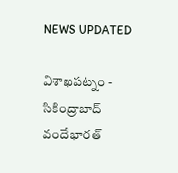NEWS UPDATED

విశాఖపట్నం - సికింద్రాబాద్ వందేభారత్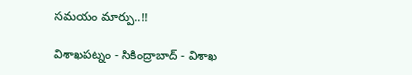సమయం మార్పు..!!

విశాఖపట్నం - సికింద్రాబాద్ - విశాఖ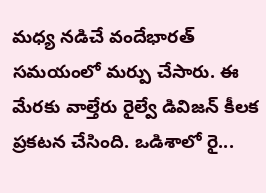మధ్య నడిచే వందేభారత్ సమయంలో మర్పు చేసారు. ఈ మేరకు వాల్తేరు రైల్వే డివిజన్ కీలక ప్రకటన చేసింది. ఒడిశాలో రై...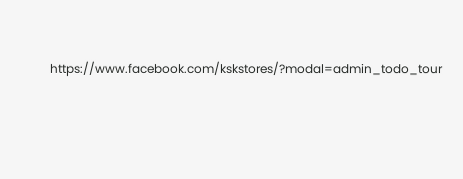https://www.facebook.com/kskstores/?modal=admin_todo_tour